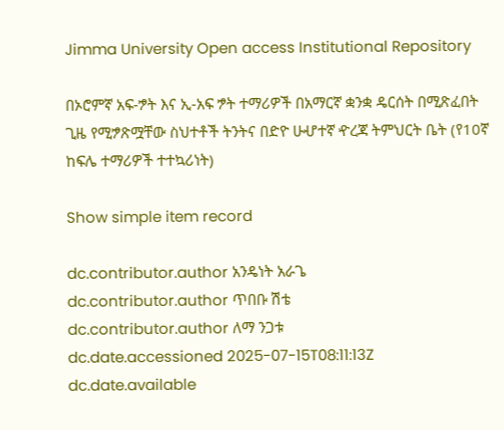Jimma University Open access Institutional Repository

በኦሮምኛ አፍ-ፇት እና ኢ-አፍ ፇት ተማሪዎች በአማርኛ ቋንቋ ዴርሰት በሚጽፈበት ጊዜ የሚፇጽሟቸው ስህተቶች ትንትና በድዮ ሁሇተኛ ዯረጃ ትምህርት ቤት (የ10ኛ ከፍሌ ተማሪዎች ተተኳሪነት)

Show simple item record

dc.contributor.author አንዴነት አራጌ
dc.contributor.author ጥበቡ ሽቴ
dc.contributor.author ለማ ንጋቱ
dc.date.accessioned 2025-07-15T08:11:13Z
dc.date.available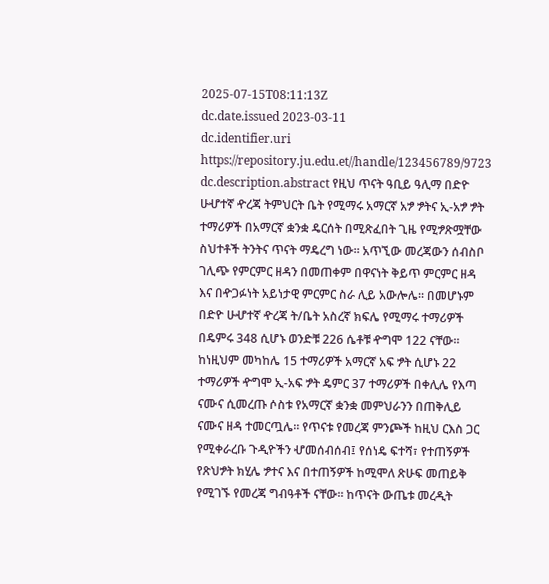2025-07-15T08:11:13Z
dc.date.issued 2023-03-11
dc.identifier.uri https://repository.ju.edu.et//handle/123456789/9723
dc.description.abstract የዚህ ጥናት ዓቢይ ዓሊማ በድዮ ሁሇተኛ ዯረጃ ትምህርት ቤት የሚማሩ አማርኛ አፇ ፇትና ኢ-አፇ ፇት ተማሪዎች በአማርኛ ቋንቋ ዴርሰት በሚጽፈበት ጊዜ የሚፇጽሟቸው ስህተቶች ትንትና ጥናት ማዴረግ ነው። አጥኚው መረጃውን ሰብስቦ ገሊጭ የምርምር ዘዳን በመጠቀም በዋናነት ቅይጥ ምርምር ዘዳ እና በዯጋፉነት አይነታዊ ምርምር ስራ ሊይ አውሎሌ። በመሆኑም በድዮ ሁሇተኛ ዯረጃ ት/ቤት አስረኛ ክፍሌ የሚማሩ ተማሪዎች በዴምሩ 348 ሲሆኑ ወንድቹ 226 ሴቶቹ ዯግሞ 122 ናቸው። ከነዚህም መካከሌ 15 ተማሪዎች አማርኛ አፍ ፇት ሲሆኑ 22 ተማሪዎች ዯግሞ ኢ-አፍ ፇት ዴምር 37 ተማሪዎች በቀሊሌ የእጣ ናሙና ሲመረጡ ሶስቱ የአማርኛ ቋንቋ መምህራንን በጠቅሊይ ናሙና ዘዳ ተመርጧሌ። የጥናቱ የመረጃ ምንጮች ከዚህ ርእስ ጋር የሚቀራረቡ ጉዲዮችን ሇመሰብሰብ፤ የሰነዴ ፍተሻ፣ የተጠኝዎች የጽህፇት ክሂሌ ፇተና እና በተጠኝዎች ከሚሞለ ጽሁፍ መጠይቅ የሚገኙ የመረጃ ግብዓቶች ናቸው። ከጥናት ውጤቱ መረዲት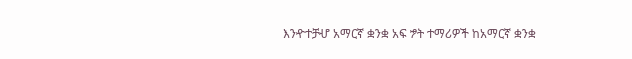እንዯተቻሇ አማርኛ ቋንቋ አፍ ፇት ተማሪዎች ከአማርኛ ቋንቋ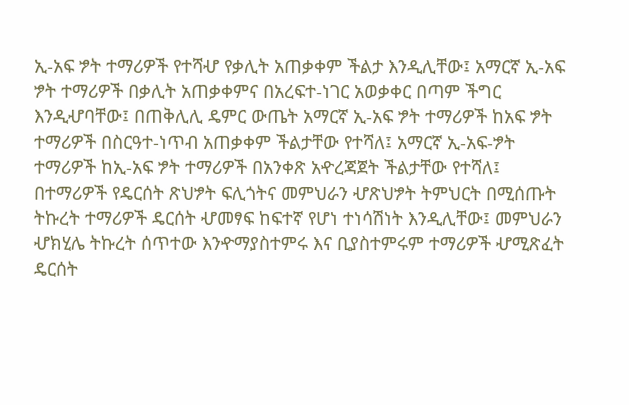ኢ-አፍ ፇት ተማሪዎች የተሻሇ የቃሊት አጠቃቀም ችልታ እንዲሊቸው፤ አማርኛ ኢ-አፍ ፇት ተማሪዎች በቃሊት አጠቃቀምና በአረፍተ-ነገር አወቃቀር በጣም ችግር እንዲሇባቸው፤ በጠቅሊሊ ዴምር ውጤት አማርኛ ኢ-አፍ ፇት ተማሪዎች ከአፍ ፇት ተማሪዎች በስርዓተ-ነጥብ አጠቃቀም ችልታቸው የተሻለ፤ አማርኛ ኢ-አፍ-ፇት ተማሪዎች ከኢ-አፍ ፇት ተማሪዎች በአንቀጽ አዯረጃጀት ችልታቸው የተሻለ፤ በተማሪዎች የዴርሰት ጽህፇት ፍሊጎትና መምህራን ሇጽህፇት ትምህርት በሚሰጡት ትኩረት ተማሪዎች ዴርሰት ሇመፃፍ ከፍተኛ የሆነ ተነሳሽነት እንዲሊቸው፤ መምህራን ሇክሂሌ ትኩረት ሰጥተው እንዯማያስተምሩ እና ቢያስተምሩም ተማሪዎች ሇሚጽፈት ዴርሰት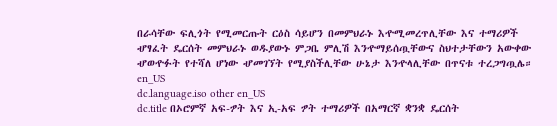በራሳቸው ፍሊጎት የሚመርጡት ርዕስ ሳይሆን በመምህራኑ እዯሚመረጥሊቸው እና ተማሪዎች ሇፃፈት ዴርሰት መምህራኑ ወዱያውኑ ምጋቤ ምሊሽ እንዯማይሰጧቸውና ስህተታቸውን አውቀው ሇወዯፉት የተሻለ ሆነው ሇመገኘት የሚያስችሊቸው ሁኔታ እንዯላሊቸው በጥናቱ ተረጋግጧሌ። en_US
dc.language.iso other en_US
dc.title በኦሮምኛ አፍ-ፇት እና ኢ-አፍ ፇት ተማሪዎች በአማርኛ ቋንቋ ዴርሰት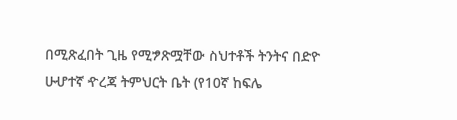በሚጽፈበት ጊዜ የሚፇጽሟቸው ስህተቶች ትንትና በድዮ ሁሇተኛ ዯረጃ ትምህርት ቤት (የ10ኛ ከፍሌ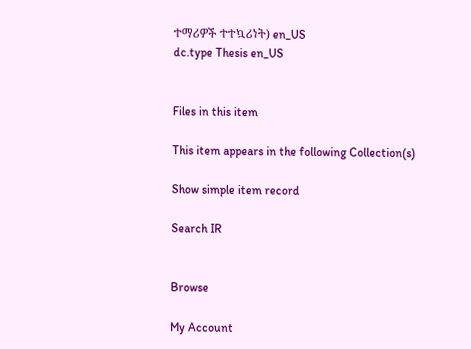ተማሪዎች ተተኳሪነት) en_US
dc.type Thesis en_US


Files in this item

This item appears in the following Collection(s)

Show simple item record

Search IR


Browse

My Account